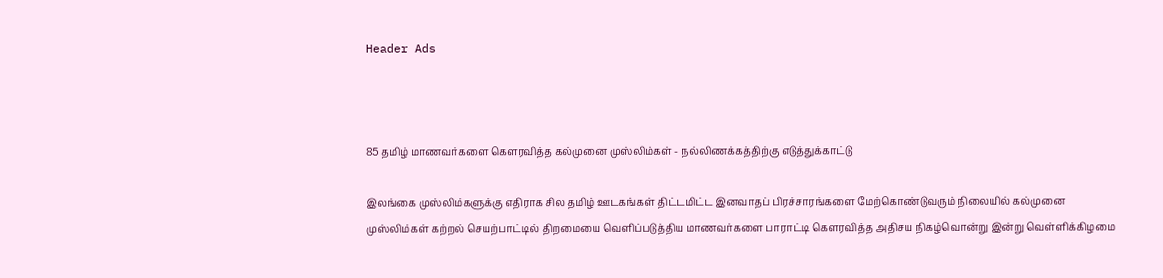Header Ads



85 தமிழ் மாணவர்களை கௌரவித்த கல்முனை முஸ்லிம்கள் - நல்லிணக்கத்திற்கு எடுத்துக்காட்டு

இலங்கை முஸ்லிம்களுக்கு எதிராக சில தமிழ் ஊடகங்கள் திட்டமிட்ட இனவாதப் பிரச்சாரங்களை மேற்கொண்டுவரும் நிலையில் கல்முனை முஸ்லிம்கள் கற்றல் செயற்பாட்டில் திறமையை வெளிப்படுத்திய மாணவர்களை பாராட்டி கௌரவித்த அதிசய நிகழ்வொன்று இன்று வெள்ளிக்கிழமை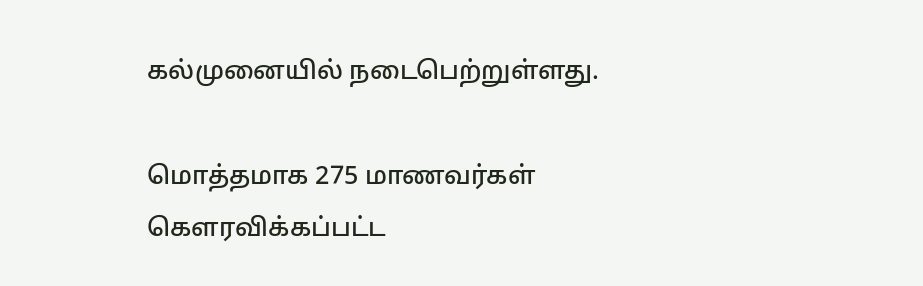கல்முனையில் நடைபெற்றுள்ளது.

மொத்தமாக 275 மாணவர்கள் கௌரவிக்கப்பட்ட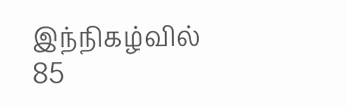இந்நிகழ்வில் 85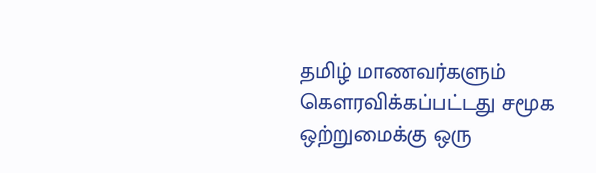தமிழ் மாணவர்களும் கௌரவிக்கப்பட்டது சமூக ஒற்றுமைக்கு ஒரு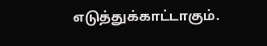எடுத்துக்காட்டாகும்.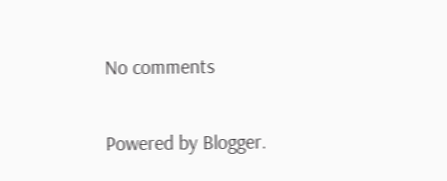No comments

Powered by Blogger.